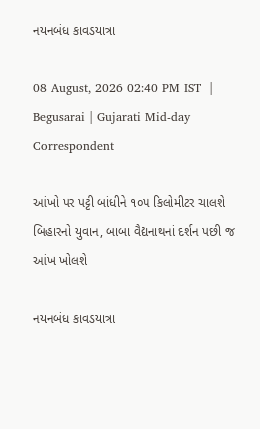નયનબંધ કાવડયાત્રા

08 August, 2026 02:40 PM IST  |  Begusarai | Gujarati Mid-day Correspondent

આંખો પર પટ્ટી બાંધીને ૧૦૫ કિલોમીટર ચાલશે બિહારનો યુવાન, બાબા વૈદ્યનાથનાં દર્શન પછી જ આંખ ખોલશે

નયનબંધ કાવડયાત્રા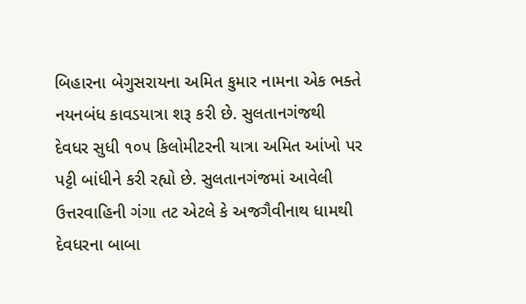બિહારના બેગુસરાયના અમિત કુમાર નામના એક ભક્તે નયનબંધ કાવડયાત્રા શરૂ કરી છે. સુલતાનગંજથી દેવધર સુધી ૧૦૫ કિલોમીટરની યાત્રા અમિત આંખો પર પટ્ટી બાંધીને કરી રહ્યો છે. સુલતાનગંજમાં આવેલી ઉત્તરવાહિની ગંગા તટ એટલે કે અજગૈવીનાથ ધામથી દેવધરના બાબા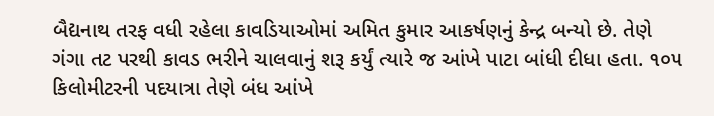બૈદ્યનાથ તરફ વધી રહેલા કાવડિયાઓમાં અમિત કુમાર આકર્ષણનું કેન્દ્ર બન્યો છે. તેણે ગંગા તટ પરથી કાવડ ભરીને ચાલવાનું શરૂ કર્યું ત્યારે જ આંખે પાટા બાંધી દીધા હતા. ૧૦૫ કિલોમીટરની પદયાત્રા તેણે બંધ આંખે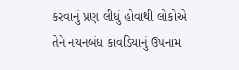કરવાનું પ્રણ લીધું હોવાથી લોકોએ તેને નયનબંધ કાવડિયાનું ઉપનામ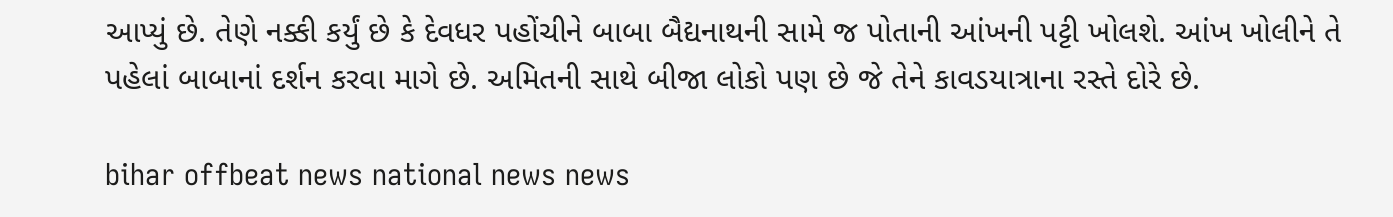આપ્યું છે. તેણે નક્કી કર્યું છે કે દેવધર પહોંચીને બાબા બૈદ્યનાથની સામે જ પોતાની આંખની પટ્ટી ખોલશે. આંખ ખોલીને તે પહેલાં બાબાનાં દર્શન કરવા માગે છે. અમિતની સાથે બીજા લોકો પણ છે જે તેને કાવડયાત્રાના રસ્તે દોરે છે.

bihar offbeat news national news news